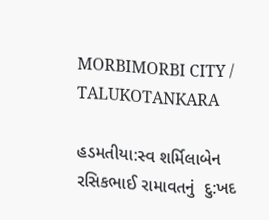MORBIMORBI CITY / TALUKOTANKARA

હડમતીયા:સ્વ શર્મિલાબેન રસિકભાઈ રામાવતનું  દુ:ખદ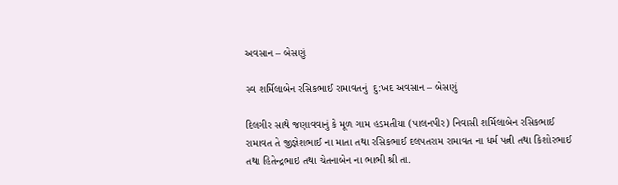અવસાન – બેસણું

સ્વ શર્મિલાબેન રસિકભાઈ રામાવતનું  દુ:ખદ અવસાન – બેસણું

દિલગીર સાથે જણાવવાનું કે મૂળ ગામ હડમતીયા (પાલનપીર) નિવાસી શર્મિલાબેન રસિકભાઈ રામાવત તે જીજ્ઞેશભાઈ ના માતા તથા રસિકભાઈ દલપતરામ રામાવત ના ધર્મ પત્ની તથા કિશોરભાઈ તથા હિતેન્દ્રભાઇ તથા ચેતનાબેન ના ભાભી શ્રી તા.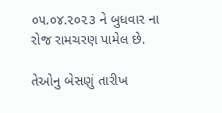૦૫.૦૪.૨૦૨૩ ને બુધવાર ના રોજ રામચરણ પામેલ છે.

તેઓનુ બેસણું તારીખ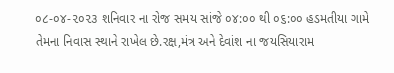૦૮-૦૪-૨૦૨૩ શનિવાર ના રોજ સમય સાંજે ૦૪:૦૦ થી ૦૬:૦૦ હડમતીયા ગામે તેમના નિવાસ સ્થાને રાખેલ છે.રક્ષ,મંત્ર અને દેવાંશ ના જયસિયારામ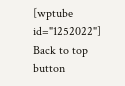[wptube id="1252022"]
Back to top button